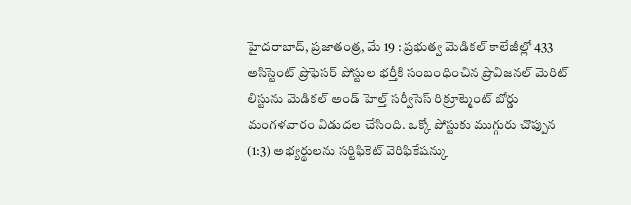హైదరాబాద్, ప్రజాతంత్ర, మే 19 : ప్రభుత్వ మెడికల్ కాలేజీల్లో 433 అసిస్టెంట్ ప్రొఫెసర్ పోస్టుల భర్తీకి సంబంధించిన ప్రొవిజనల్ మెరిట్ లిస్టును మెడికల్ అండ్ హెల్త్ సర్వీసెస్ రిక్రూట్మెంట్ బోర్డు మంగళవారం విడుదల చేసింది. ఒక్కో పోస్టుకు ముగ్గురు చొప్పున (1:3) అభ్యర్థులను సర్టిఫికెట్ వెరిఫికేషన్కు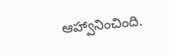ఆహ్వానించింది.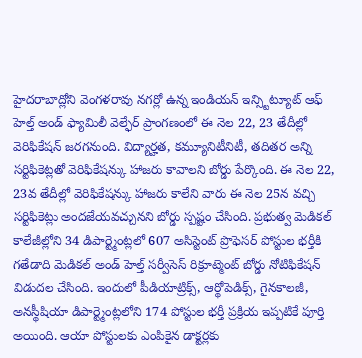హైదరాబాద్లోని వెంగళరావు నగర్లో ఉన్న ఇండియన్ ఇన్స్టిట్యూట్ ఆఫ్ హెల్త్ అండ్ ఫ్యామిలీ వెల్ఫేర్ ప్రాంగణంలో ఈ నెల 22, 23 తేదీల్లో వెరిఫికేషన్ జరగనుంది. విద్యార్హత, కమ్యూనిటీనిటీ, తదితర అన్ని సర్టిఫికెట్లతో వెరిఫికేషన్కు హాజరు కావాలని బోర్డు పేర్కొంది. ఈ నెల 22, 23వ తేదీల్లో వెరిఫికేషన్కు హాజరు కాలేని వారు ఈ నెల 25న వచ్చి సర్టిఫికెట్లు అందజేయవచ్చునని బోర్డు స్పష్టం చేసింది. ప్రభుత్వ మెడికల్ కాలేజీల్లోని 34 డిపార్ట్మెంట్లలో 607 అసిస్టెంట్ ప్రొఫెసర్ పోస్టుల భర్తీకి గతేడాది మెడికల్ అండ్ హెల్త్ సర్వీసెస్ రిక్రూట్మెంట్ బోర్డు నోటిఫికేషన్ విడుదల చేసింది. ఇందులో పీడియాట్రిక్స్, ఆర్థోపెడిక్స్, గైనకాలజీ, అనస్థీషియా డిపార్ట్మెంట్లలోని 174 పోస్టుల భర్తీ ప్రక్రియ ఇప్పటికే పూర్తి అయింది. ఆయా పోస్టులకు ఎంపికైన డాక్టర్లకు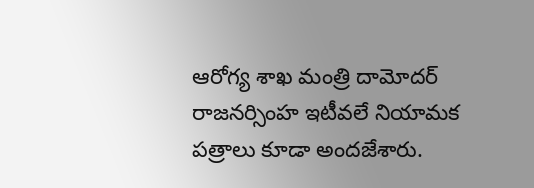ఆరోగ్య శాఖ మంత్రి దామోదర్ రాజనర్సింహ ఇటీవలే నియామక పత్రాలు కూడా అందజేశారు.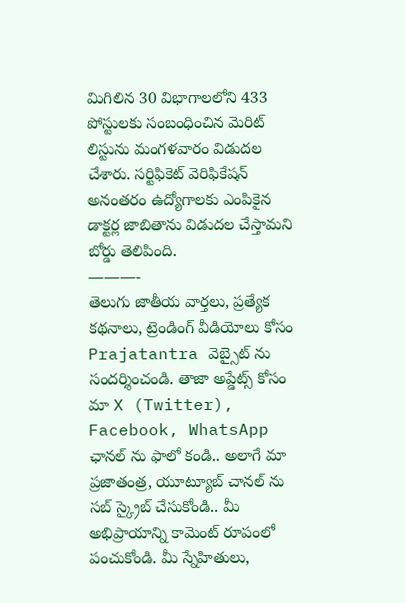మిగిలిన 30 విభాగాలలోని 433 పోస్టులకు సంబంధించిన మెరిట్ లిస్టును మంగళవారం విడుదల చేశారు. సర్టిఫికెట్ వెరిఫికేషన్ అనంతరం ఉద్యోగాలకు ఎంపికైన డాక్టర్ల జాబితాను విడుదల చేస్తామని బోర్డు తెలిపింది.
———-
తెలుగు జాతీయ వార్తలు, ప్రత్యేక కథనాలు, ట్రెండింగ్ వీడియోలు కోసం Prajatantra వెబ్సైట్ ను సందర్శించండి. తాజా అప్డేట్స్ కోసం మా X (Twitter), Facebook, WhatsApp ఛానల్ ను ఫాలో కండి.. అలాగే మా ప్రజాతంత్ర, యూట్యూబ్ చానల్ ను సబ్ స్క్రైబ్ చేసుకోండి.. మీ అభిప్రాయాన్ని కామెంట్ రూపంలో పంచుకోండి. మీ స్నేహితులు,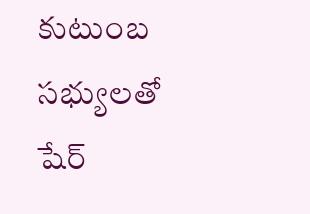కుటుంబ సభ్యులతో షేర్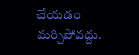చేయడం మర్చిపోవద్దు.